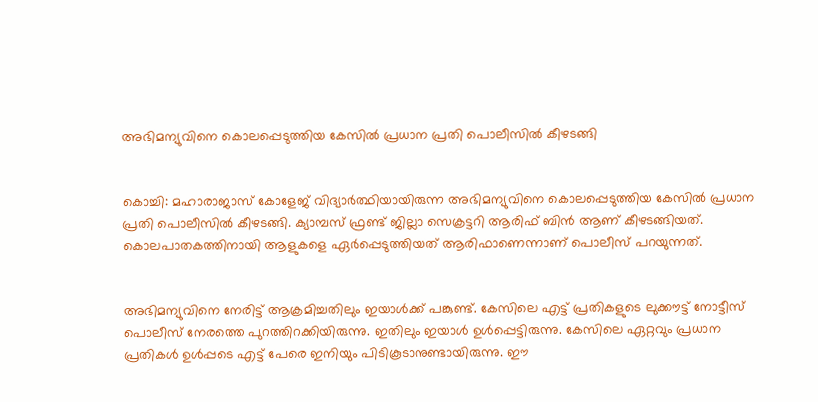അഭിമന്യുവിനെ കൊലപ്പെടുത്തിയ കേസില്‍ പ്രധാന പ്രതി പൊലീസില്‍ കീഴടങ്ങി


കൊച്ചി: മഹാരാജാസ് കോളേജ് വിദ്യാര്‍ത്ഥിയായിരുന്ന അഭിമന്യുവിനെ കൊലപ്പെടുത്തിയ കേസില്‍ പ്രധാന പ്രതി പൊലീസില്‍ കീഴടങ്ങി. ക്യാമ്പസ് ഫ്രണ്ട് ജില്ലാ സെക്രട്ടറി ആരിഫ് ബിന്‍ ആണ് കീഴടങ്ങിയത്. കൊലപാതകത്തിനായി ആളുകളെ ഏര്‍പ്പെടുത്തിയത് ആരിഫാണെന്നാണ് പൊലീസ് പറയുന്നത്.


അഭിമന്യുവിനെ നേരിട്ട് ആക്രമിച്ചതിലും ഇയാള്‍ക്ക് പങ്കുണ്ട്. കേസിലെ എട്ട് പ്രതികളുടെ ലുക്കൗട്ട് നോട്ടീസ് പൊലീസ് നേരത്തെ പുറത്തിറക്കിയിരുന്നു. ഇതിലും ഇയാള്‍ ഉള്‍പ്പെട്ടിരുന്നു. കേസിലെ ഏറ്റവും പ്രധാന പ്രതികള്‍ ഉള്‍പ്പടെ എട്ട് പേരെ ഇനിയും പിടികൂടാനുണ്ടായിരുന്നു. ഈ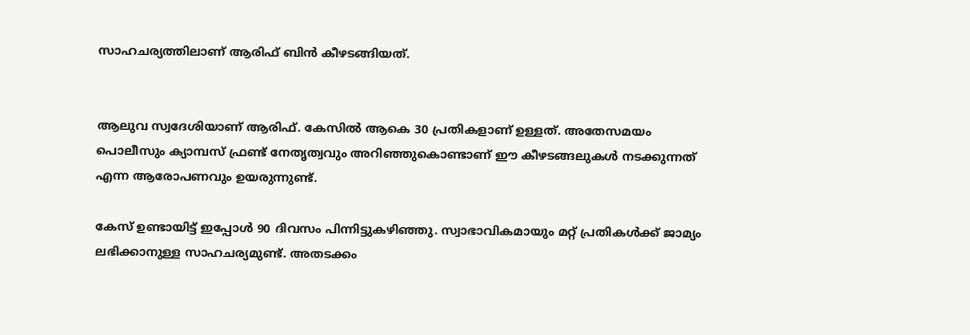സാഹചര്യത്തിലാണ് ആരിഫ് ബിന്‍ കീഴടങ്ങിയത്.


ആലുവ സ്വദേശിയാണ് ആരിഫ്. കേസില്‍ ആകെ 30 പ്രതികളാണ് ഉള്ളത്. അതേസമയം പൊലീസും ക്യാമ്പസ് ഫ്രണ്ട് നേതൃത്വവും അറിഞ്ഞുകൊണ്ടാണ് ഈ കീഴടങ്ങലുകള്‍ നടക്കുന്നത് എന്ന ആരോപണവും ഉയരുന്നുണ്ട്.

കേസ് ഉണ്ടായിട്ട് ഇപ്പോള്‍ 90 ദിവസം പിന്നിട്ടുകഴിഞ്ഞു. സ്വാഭാവികമായും മറ്റ് പ്രതികള്‍ക്ക് ജാമ്യം ലഭിക്കാനുള്ള സാഹചര്യമുണ്ട്. അതടക്കം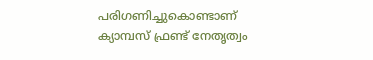പരിഗണിച്ചുകൊണ്ടാണ് ക്യാമ്പസ് ഫ്രണ്ട് നേതൃത്വം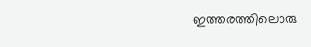ഇത്തരത്തിലൊരു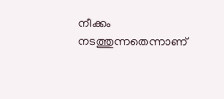നീക്കം നടത്തുന്നതെന്നാണ്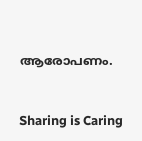ആരോപണം.



Sharing is Caring